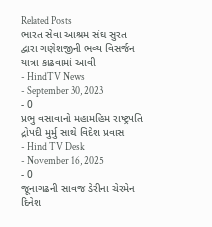Related Posts
ભારત સેવા આશ્રમ સંઘ સુરત દ્વારા ગણેશજીની ભવ્ય વિસર્જન યાત્રા કાઢવામાં આવી
- HindTV News
- September 30, 2023
- 0
પ્રભુ વસાવાનો મહામહિમ રાષ્ટ્રપતિ દ્રોપદી મુર્મુ સાથે વિદેશ પ્રવાસ
- Hind TV Desk
- November 16, 2025
- 0
જૂનાગઢની સાવજ ડેરીના ચેરમેન દિનેશ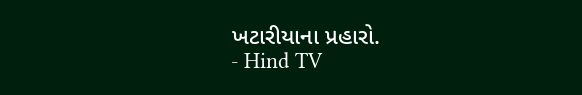ખટારીયાના પ્રહારો.
- Hind TV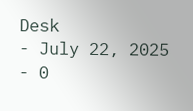Desk
- July 22, 2025
- 0